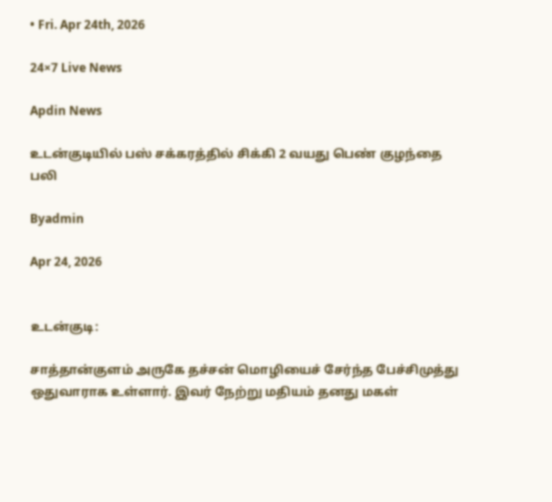• Fri. Apr 24th, 2026

24×7 Live News

Apdin News

உடன்குடியில் பஸ் சக்கரத்தில் சிக்கி 2 வயது பெண் குழந்தை பலி

Byadmin

Apr 24, 2026


உடன்குடி:

சாத்தான்குளம் அருகே தச்சன் மொழியைச் சேர்ந்த பேச்சிமுத்து ஒதுவாராக உள்ளார். இவர் நேற்று மதியம் தனது மகள்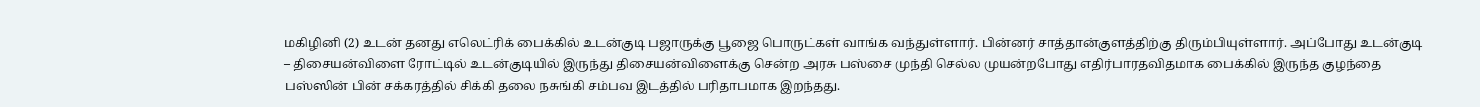மகிழினி (2) உடன் தனது எலெட்ரிக் பைக்கில் உடன்குடி பஜாருக்கு பூஜை பொருட்கள் வாங்க வந்துள்ளார். பின்னர் சாத்தான்குளத்திற்கு திரும்பியுள்ளார். அப்போது உடன்குடி – திசையன்விளை ரோட்டில் உடன்குடியில் இருந்து திசையன்விளைக்கு சென்ற அரசு பஸ்சை முந்தி செல்ல முயன்றபோது எதிர்பாரதவிதமாக பைக்கில் இருந்த குழந்தை பஸ்ஸின் பின் சக்கரத்தில் சிக்கி தலை நசுங்கி சம்பவ இடத்தில் பரிதாபமாக இறந்தது.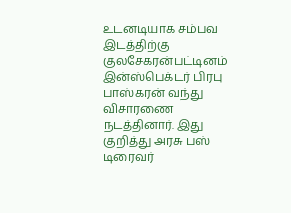உடனடியாக சம்பவ இடத்திற்கு குலசேகரன்பட்டினம் இன்ஸ்பெக்டர் பிரபு பாஸ்கரன் வந்து விசாரணை நடத்தினார். இது குறித்து அரசு பஸ் டிரைவர்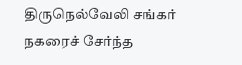திருநெல்வேலி சங்கர் நகரைச் சேர்ந்த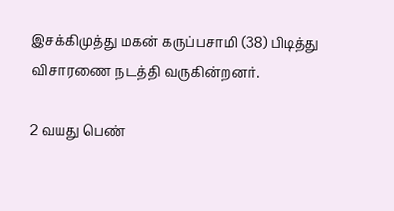இசக்கிமுத்து மகன் கருப்பசாமி (38) பிடித்து விசாரணை நடத்தி வருகின்றனர்.

2 வயது பெண்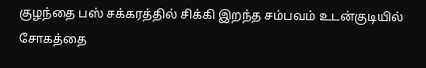குழந்தை பஸ் சக்கரத்தில் சிக்கி இறந்த சம்பவம் உடன்குடியில் சோகத்தை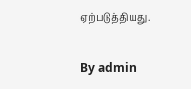ஏற்படுத்தியது.

By admin